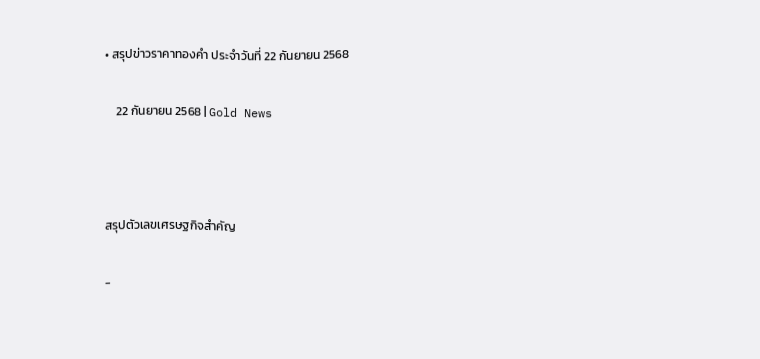• สรุปข่าวราคาทองคำ ประจำวันที่ 22 กันยายน 2568

    22 กันยายน 2568 | Gold News



สรุปตัวเลขเศรษฐกิจสำคัญ

-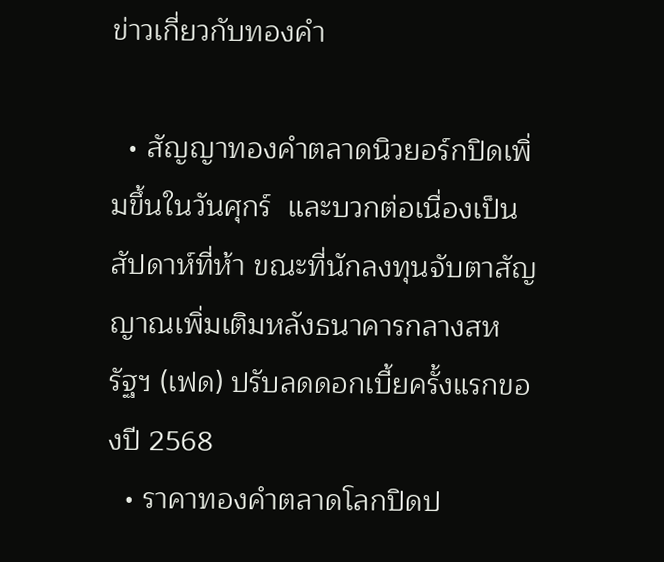ข่าวเกี่ยวกับทองคำ

  • สัญญาทองคำตลาดนิวยอร์กปิดเพิ่มขึ้นในวันศุกร์  และบวกต่อเนื่องเป็นสัปดาห์ที่ห้า ขณะที่นักลงทุนจับตาสัญญาณเพิ่มเติมหลังธนาคารกลางสหรัฐฯ (เฟด) ปรับลดดอกเบี้ยครั้งแรกของปี 2568
  • ราคาทองคำตลาดโลกปิดป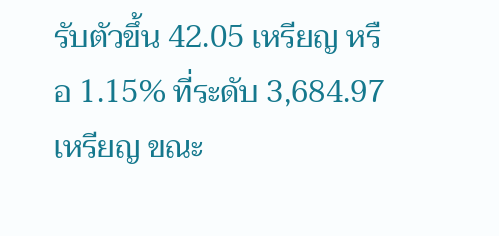รับตัวขึ้น 42.05 เหรียญ หรือ 1.15% ที่ระดับ 3,684.97 เหรียญ ขณะ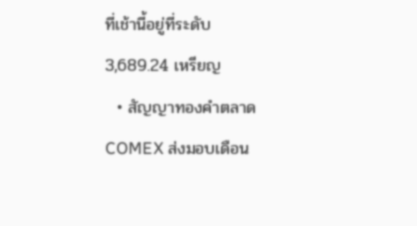ที่เช้านี้อยู่ที่ระดับ 3,689.24 เหรียญ
  • สัญญาทองคำตลาด COMEX ส่งมอบเดือน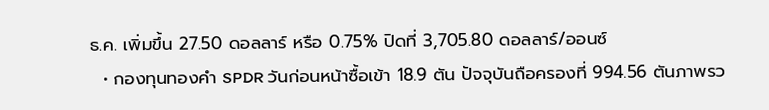ธ.ค. เพิ่มขึ้น 27.50 ดอลลาร์ หรือ 0.75% ปิดที่ 3,705.80 ดอลลาร์/ออนซ์
  • กองทุนทองคำ SPDR วันก่อนหน้าซื้อเข้า 18.9 ตัน ปัจจุบันถือครองที่ 994.56 ตันภาพรว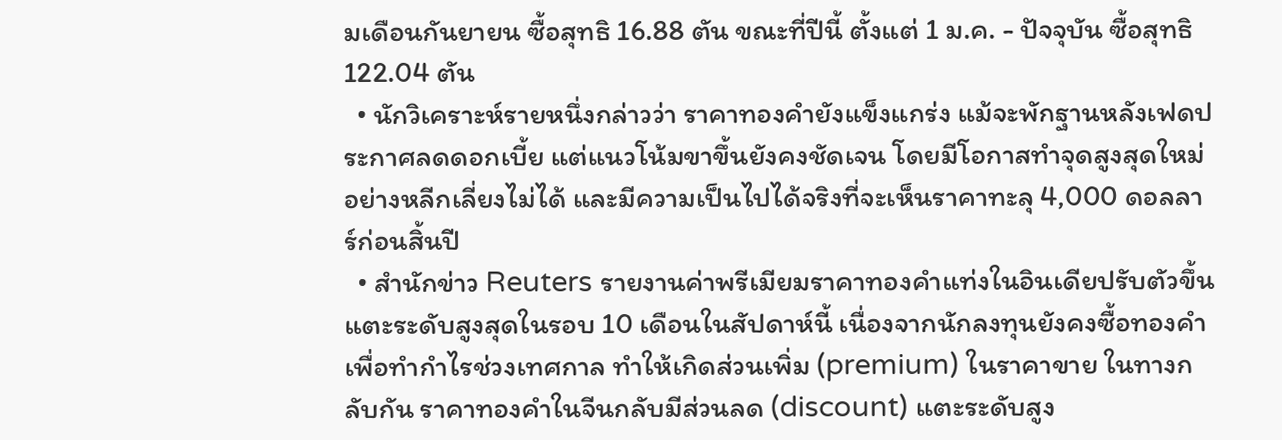มเดือนกันยายน ซื้อสุทธิ 16.88 ตัน ขณะที่ปีนี้ ตั้งแต่ 1 ม.ค. - ปัจจุบัน ซื้อสุทธิ 122.04 ตัน
  • นักวิเคราะห์รายหนึ่งกล่าวว่า ราคาทองคำยังแข็งแกร่ง แม้จะพักฐานหลังเฟดประกาศลดดอกเบี้ย แต่แนวโน้มขาขึ้นยังคงชัดเจน โดยมีโอกาสทำจุดสูงสุดใหม่อย่างหลีกเลี่ยงไม่ได้ และมีความเป็นไปได้จริงที่จะเห็นราคาทะลุ 4,000 ดอลลาร์ก่อนสิ้นปี
  • สำนักข่าว Reuters รายงานค่าพรีเมียมราคาทองคำแท่งในอินเดียปรับตัวขึ้นแตะระดับสูงสุดในรอบ 10 เดือนในสัปดาห์นี้ เนื่องจากนักลงทุนยังคงซื้อทองคำเพื่อทำกำไรช่วงเทศกาล ทำให้เกิดส่วนเพิ่ม (premium) ในราคาขาย ในทางกลับกัน ราคาทองคำในจีนกลับมีส่วนลด (discount) แตะระดับสูง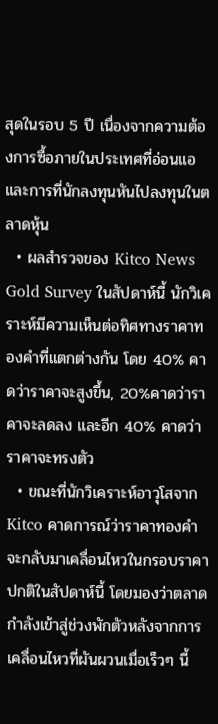สุดในรอบ 5 ปี เนื่องจากความต้องการซื้อภายในประเทศที่อ่อนแอและการที่นักลงทุนหันไปลงทุนในตลาดหุ้น
  • ผลสำรวจของ Kitco News Gold Survey ในสัปดาห์นี้ นักวิเคราะห์มีความเห็นต่อทิศทางราคาทองคำที่แตกต่างกัน โดย 40% คาดว่าราคาจะสูงขึ้น, 20%คาดว่าราคาจะลดลง และอีก 40% คาดว่าราคาจะทรงตัว
  • ขณะที่นักวิเคราะห์อาวุโสจาก Kitco คาดการณ์ว่าราคาทองคำจะกลับมาเคลื่อนไหวในกรอบราคาปกติในสัปดาห์นี้ โดยมองว่าตลาดกำลังเข้าสู่ช่วงพักตัวหลังจากการเคลื่อนไหวที่ผันผวนเมื่อเร็วๆ นี้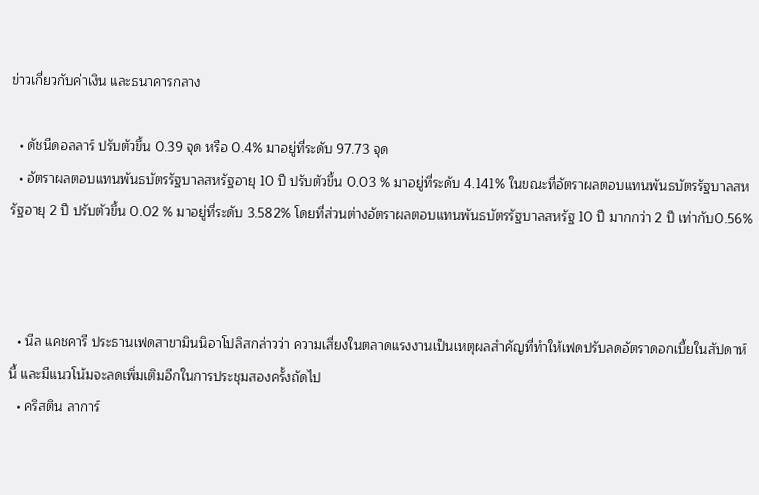ข่าวเกี่ยวกับค่าเงิน และธนาคารกลาง

  • ดัชนีดอลลาร์ ปรับตัวขึ้น 0.39 จุด หรือ 0.4% มาอยู่ที่ระดับ 97.73 จุด
  • อัตราผลตอบแทนพันธบัตรรัฐบาลสหรัฐอายุ 10 ปี ปรับตัวขึ้น 0.03 % มาอยู่ที่ระดับ 4.141% ในขณะที่อัตราผลตอบแทนพันธบัตรรัฐบาลสหรัฐอายุ 2 ปี ปรับตัวขึ้น 0.02 % มาอยู่ที่ระดับ 3.582% โดยที่ส่วนต่างอัตราผลตอบแทนพันธบัตรรัฐบาลสหรัฐ 10 ปี มากกว่า 2 ปี เท่ากับ0.56%



  • นีล แคชคารี ประธานเฟดสาขามินนิอาโปลิสกล่าวว่า ความเสี่ยงในตลาดแรงงานเป็นเหตุผลสำคัญที่ทำให้เฟดปรับลดอัตราดอกเบี้ยในสัปดาห์นี้ และมีแนวโน้มจะลดเพิ่มเติมอีกในการประชุมสองครั้งถัดไป
  • คริสติน ลาการ์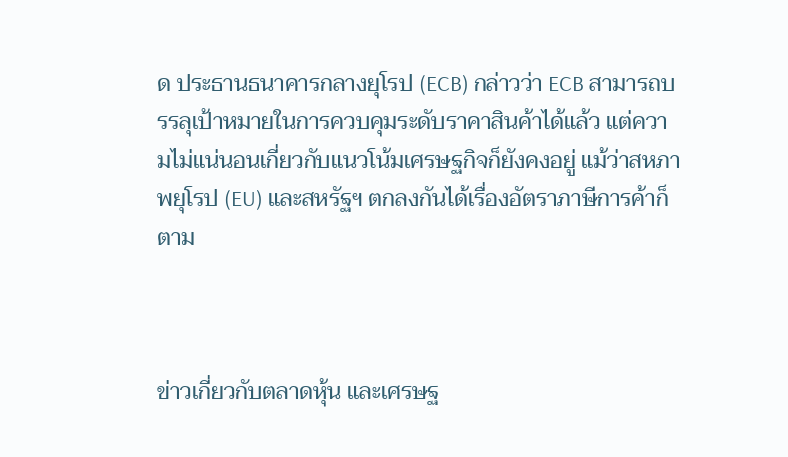ด ประธานธนาคารกลางยุโรป (ECB) กล่าวว่า ECB สามารถบรรลุเป้าหมายในการควบคุมระดับราคาสินค้าได้แล้ว แต่ความไม่แน่นอนเกี่ยวกับแนวโน้มเศรษฐกิจก็ยังคงอยู่ แม้ว่าสหภาพยุโรป (EU) และสหรัฐฯ ตกลงกันได้เรื่องอัตราภาษีการค้าก็ตาม



ข่าวเกี่ยวกับตลาดหุ้น และเศรษฐ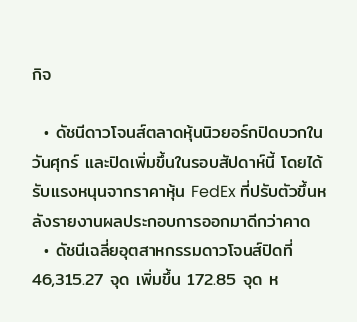กิจ

  • ดัชนีดาวโจนส์ตลาดหุ้นนิวยอร์กปิดบวกในวันศุกร์ และปิดเพิ่มขึ้นในรอบสัปดาห์นี้ โดยได้รับแรงหนุนจากราคาหุ้น FedEx ที่ปรับตัวขึ้นหลังรายงานผลประกอบการออกมาดีกว่าคาด
  • ดัชนีเฉลี่ยอุตสาหกรรมดาวโจนส์ปิดที่ 46,315.27 จุด เพิ่มขึ้น 172.85 จุด ห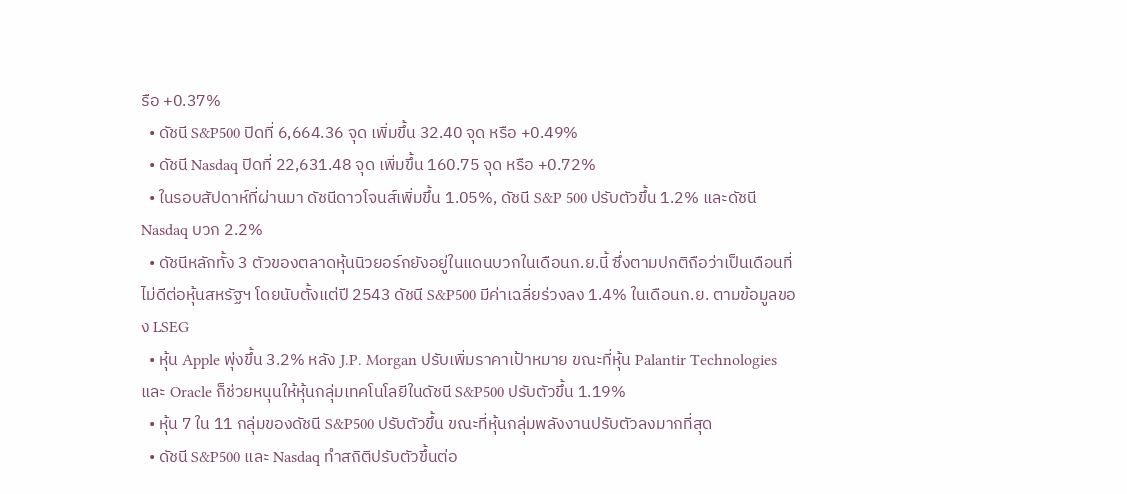รือ +0.37%
  • ดัชนี S&P500 ปิดที่ 6,664.36 จุด เพิ่มขึ้น 32.40 จุด หรือ +0.49%
  • ดัชนี Nasdaq ปิดที่ 22,631.48 จุด เพิ่มขึ้น 160.75 จุด หรือ +0.72%
  • ในรอบสัปดาห์ที่ผ่านมา ดัชนีดาวโจนส์เพิ่มขึ้น 1.05%, ดัชนี S&P 500 ปรับตัวขึ้น 1.2% และดัชนี Nasdaq บวก 2.2%
  • ดัชนีหลักทั้ง 3 ตัวของตลาดหุ้นนิวยอร์กยังอยู่ในแดนบวกในเดือนก.ย.นี้ ซึ่งตามปกติถือว่าเป็นเดือนที่ไม่ดีต่อหุ้นสหรัฐฯ โดยนับตั้งแต่ปี 2543 ดัชนี S&P500 มีค่าเฉลี่ยร่วงลง 1.4% ในเดือนก.ย. ตามข้อมูลของ LSEG
  • หุ้น Apple พุ่งขึ้น 3.2% หลัง J.P. Morgan ปรับเพิ่มราคาเป้าหมาย ขณะที่หุ้น Palantir Technologies และ Oracle ก็ช่วยหนุนให้หุ้นกลุ่มเทคโนโลยีในดัชนี S&P500 ปรับตัวขึ้น 1.19%
  • หุ้น 7 ใน 11 กลุ่มของดัชนี S&P500 ปรับตัวขึ้น ขณะที่หุ้นกลุ่มพลังงานปรับตัวลงมากที่สุด
  • ดัชนี S&P500 และ Nasdaq ทำสถิติปรับตัวขึ้นต่อ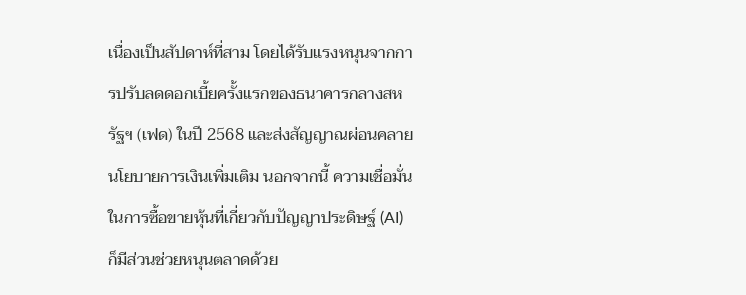เนื่องเป็นสัปดาห์ที่สาม โดยได้รับแรงหนุนจากการปรับลดดอกเบี้ยครั้งแรกของธนาคารกลางสหรัฐฯ (เฟด) ในปี 2568 และส่งสัญญาณผ่อนคลายนโยบายการเงินเพิ่มเติม นอกจากนี้ ความเชื่อมั่นในการซื้อขายหุ้นที่เกี่ยวกับปัญญาประดิษฐ์ (AI) ก็มีส่วนช่วยหนุนตลาดด้วย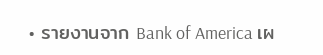• รายงานจาก Bank of America เผ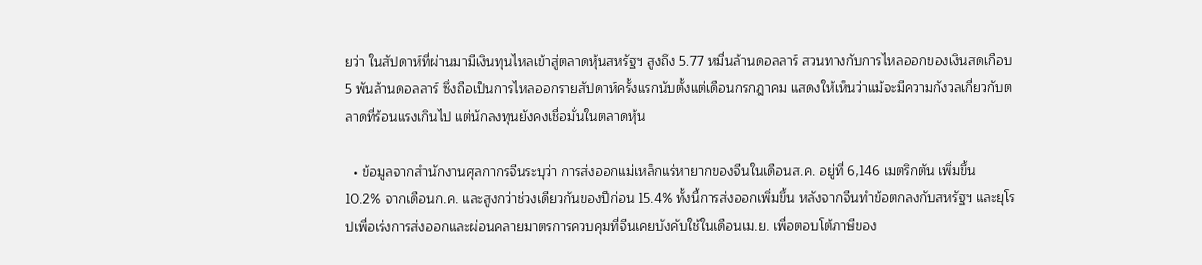ยว่า ในสัปดาห์ที่ผ่านมามีเงินทุนไหลเข้าสู่ตลาดหุ้นสหรัฐฯ สูงถึง 5.77 หมื่นล้านดอลลาร์ สวนทางกับการไหลออกของเงินสดเกือบ 5 พันล้านดอลลาร์ ซึ่งถือเป็นการไหลออกรายสัปดาห์ครั้งแรกนับตั้งแต่เดือนกรกฎาคม แสดงให้เห็นว่าแม้จะมีความกังวลเกี่ยวกับตลาดที่ร้อนแรงเกินไป แต่นักลงทุนยังคงเชื่อมั่นในตลาดหุ้น

  • ข้อมูลจากสำนักงานศุลกากรจีนระบุว่า การส่งออกแม่เหล็กแร่หายากของจีนในเดือนส.ค. อยู่ที่ 6,146 เมตริกตัน เพิ่มขึ้น 10.2% จากเดือนก.ค. และสูงกว่าช่วงเดียวกันของปีก่อน 15.4% ทั้งนี้การส่งออกเพิ่มขึ้น หลังจากจีนทำข้อตกลงกับสหรัฐฯ และยุโรปเพื่อเร่งการส่งออกและผ่อนคลายมาตรการควบคุมที่จีนเคยบังคับใช้ในเดือนเม.ย. เพื่อตอบโต้ภาษีของ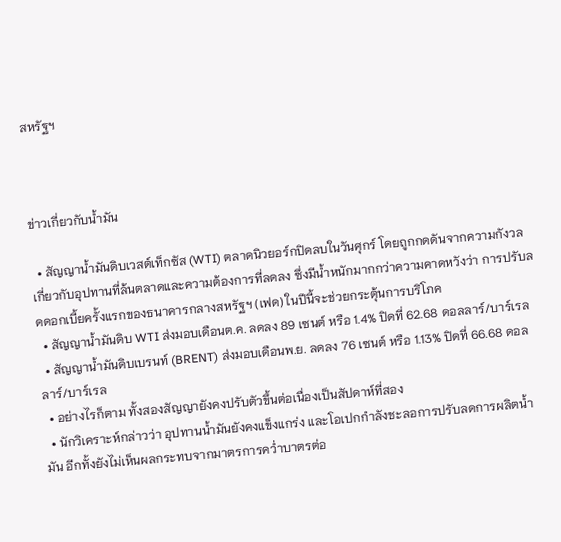สหรัฐฯ



ข่าวเกี่ยวกับน้ำมัน

  • สัญญาน้ำมันดิบเวสต์เท็กซัส (WTI) ตลาดนิวยอร์กปิดลบในวันศุกร์ โดยถูกกดดันจากความกังวลเกี่ยวกับอุปทานที่ล้นตลาดและความต้องการที่ลดลง ซึ่งมีน้ำหนักมากกว่าความคาดหวังว่า การปรับลดดอกเบี้ยครั้งแรกของธนาคารกลางสหรัฐฯ (เฟด) ในปีนี้จะช่วยกระตุ้นการบริโภค
  • สัญญาน้ำมันดิบ WTI ส่งมอบเดือนต.ค. ลดลง 89 เซนต์ หรือ 1.4% ปิดที่ 62.68 ดอลลาร์/บาร์เรล
  • สัญญาน้ำมันดิบเบรนท์ (BRENT) ส่งมอบเดือนพ.ย. ลดลง 76 เซนต์ หรือ 1.13% ปิดที่ 66.68 ดอลลาร์/บาร์เรล
  • อย่างไรก็ตาม ทั้งสองสัญญายังคงปรับตัวขึ้นต่อเนื่องเป็นสัปดาห์ที่สอง
  • นักวิเคราะห์กล่าวว่า อุปทานน้ำมันยังคงแข็งแกร่ง และโอเปกกำลังชะลอการปรับลดการผลิตน้ำมัน อีกทั้งยังไม่เห็นผลกระทบจากมาตรการคว่ำบาตรต่อ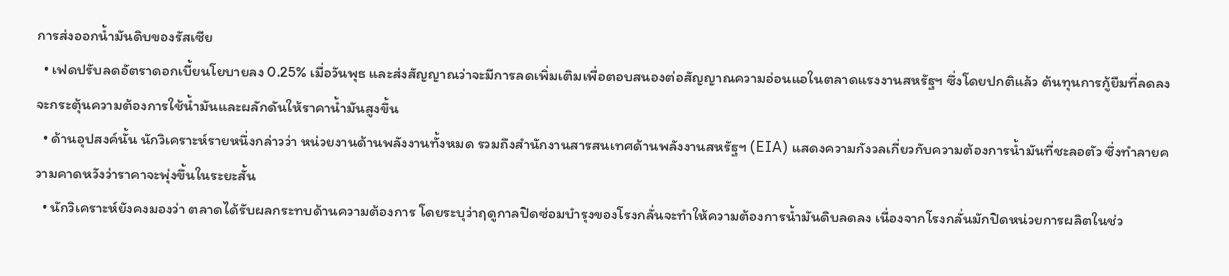การส่งออกน้ำมันดิบของรัสเซีย
  • เฟดปรับลดอัตราดอกเบี้ยนโยบายลง 0.25% เมื่อวันพุธ และส่งสัญญาณว่าจะมีการลดเพิ่มเติมเพื่อตอบสนองต่อสัญญาณความอ่อนแอในตลาดแรงงานสหรัฐฯ ซึ่งโดยปกติแล้ว ต้นทุนการกู้ยืมที่ลดลงจะกระตุ้นความต้องการใช้น้ำมันและผลักดันให้ราคาน้ำมันสูงขึ้น
  • ด้านอุปสงค์นั้น นักวิเคราะห์รายหนึ่งกล่าวว่า หน่วยงานด้านพลังงานทั้งหมด รวมถึงสำนักงานสารสนเทศด้านพลังงานสหรัฐฯ (EIA) แสดงความกังวลเกี่ยวกับความต้องการน้ำมันที่ชะลอตัว ซึ่งทำลายความคาดหวังว่าราคาจะพุ่งขึ้นในระยะสั้น
  • นักวิเคราะห์ยังคงมองว่า ตลาดได้รับผลกระทบด้านความต้องการ โดยระบุว่าฤดูกาลปิดซ่อมบำรุงของโรงกลั่นจะทำให้ความต้องการน้ำมันดิบลดลง เนื่องจากโรงกลั่นมักปิดหน่วยการผลิตในช่ว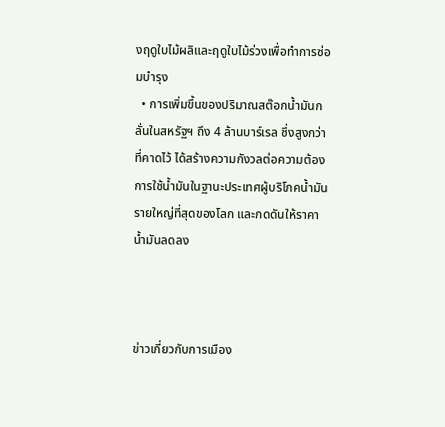งฤดูใบไม้ผลิและฤดูใบไม้ร่วงเพื่อทำการซ่อมบำรุง
  • การเพิ่มขึ้นของปริมาณสต๊อกน้ำมันกลั่นในสหรัฐฯ ถึง 4 ล้านบาร์เรล ซึ่งสูงกว่าที่คาดไว้ ได้สร้างความกังวลต่อความต้องการใช้น้ำมันในฐานะประเทศผู้บริโภคน้ำมันรายใหญ่ที่สุดของโลก และกดดันให้ราคาน้ำมันลดลง



ข่าวเกี่ยวกับการเมือง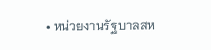• หน่วยงานรัฐบาลสห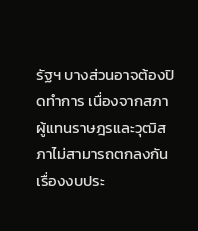รัฐฯ บางส่วนอาจต้องปิดทำการ เนื่องจากสภาผู้แทนราษฎรและวุฒิสภาไม่สามารถตกลงกันเรื่องงบประ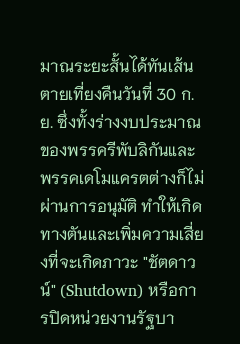มาณระยะสั้นได้ทันเส้นตายเที่ยงคืนวันที่ 30 ก.ย. ซึ่งทั้งร่างงบประมาณของพรรครีพับลิกันและพรรคเดโมแครตต่างก็ไม่ผ่านการอนุมัติ ทำให้เกิดทางตันและเพิ่มความเสี่ยงที่จะเกิดภาวะ "ชัตดาวน์" (Shutdown) หรือการปิดหน่วยงานรัฐบา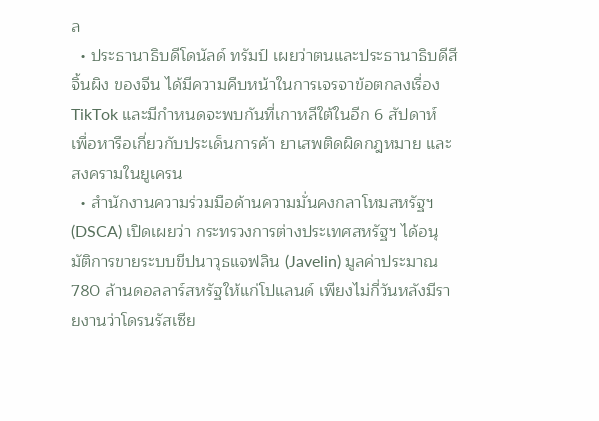ล
  • ประธานาธิบดีโดนัลด์ ทรัมป์ เผยว่าตนและประธานาธิบดีสี จิ้นผิง ของจีน ได้มีความคืบหน้าในการเจรจาข้อตกลงเรื่อง TikTok และมีกำหนดจะพบกันที่เกาหลีใต้ในอีก 6 สัปดาห์ เพื่อหารือเกี่ยวกับประเด็นการค้า ยาเสพติดผิดกฎหมาย และสงครามในยูเครน
  • สำนักงานความร่วมมือด้านความมั่นคงกลาโหมสหรัฐฯ (DSCA) เปิดเผยว่า กระทรวงการต่างประเทศสหรัฐฯ ได้อนุมัติการขายระบบขีปนาวุธแจฟลิน (Javelin) มูลค่าประมาณ 780 ล้านดอลลาร์สหรัฐให้แก่โปแลนด์ เพียงไม่กี่วันหลังมีรายงานว่าโดรนรัสเซีย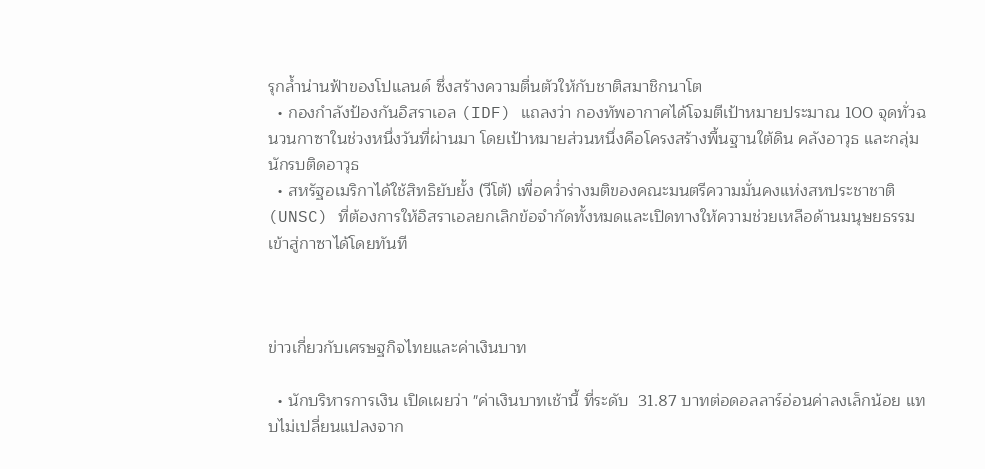รุกล้ำน่านฟ้าของโปแลนด์ ซึ่งสร้างความตื่นตัวให้กับชาติสมาชิกนาโต
  • กองกำลังป้องกันอิสราเอล (IDF) แถลงว่า กองทัพอากาศได้โจมตีเป้าหมายประมาณ 100 จุดทั่วฉนวนกาซาในช่วงหนึ่งวันที่ผ่านมา โดยเป้าหมายส่วนหนึ่งคือโครงสร้างพื้นฐานใต้ดิน คลังอาวุธ และกลุ่มนักรบติดอาวุธ
  • สหรัฐอเมริกาได้ใช้สิทธิยับยั้ง (วีโต้) เพื่อคว่ำร่างมติของคณะมนตรีความมั่นคงแห่งสหประชาชาติ (UNSC) ที่ต้องการให้อิสราเอลยกเลิกข้อจำกัดทั้งหมดและเปิดทางให้ความช่วยเหลือด้านมนุษยธรรมเข้าสู่กาซาได้โดยทันที



ข่าวเกี่ยวกับเศรษฐกิจไทยและค่าเงินบาท

  • นักบริหารการเงิน เปิดเผยว่า "ค่าเงินบาทเช้านี้ ที่ระดับ  31.87 บาทต่อดอลลาร์อ่อนค่าลงเล็กน้อย แทบไม่เปลี่ยนแปลงจาก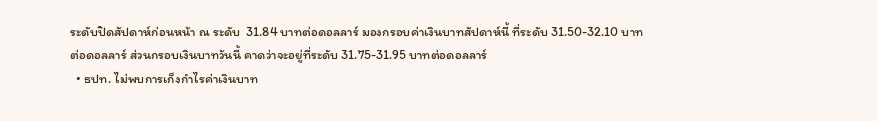ระดับปิดสัปดาห์ก่อนหน้า ณ ระดับ  31.84 บาทต่อดอลลาร์ มองกรอบค่าเงินบาทสัปดาห์นี้ ที่ระดับ 31.50-32.10 บาทต่อดอลลาร์ ส่วนกรอบเงินบาทวันนี้ คาดว่าจะอยู่ที่ระดับ 31.75-31.95 บาทต่อดอลลาร์
  • ธปท. ไม่พบการเก็งกำไรค่าเงินบาท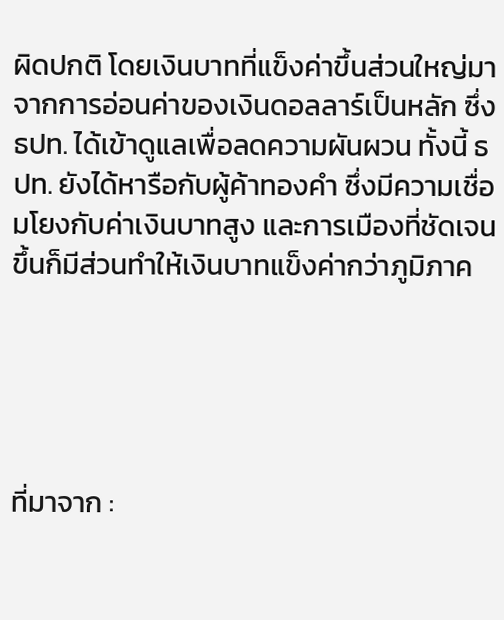ผิดปกติ โดยเงินบาทที่แข็งค่าขึ้นส่วนใหญ่มาจากการอ่อนค่าของเงินดอลลาร์เป็นหลัก ซึ่ง ธปท. ได้เข้าดูแลเพื่อลดความผันผวน ทั้งนี้ ธปท. ยังได้หารือกับผู้ค้าทองคำ ซึ่งมีความเชื่อมโยงกับค่าเงินบาทสูง และการเมืองที่ชัดเจนขึ้นก็มีส่วนทำให้เงินบาทแข็งค่ากว่าภูมิภาค





ที่มาจาก :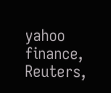yahoo finance, Reuters,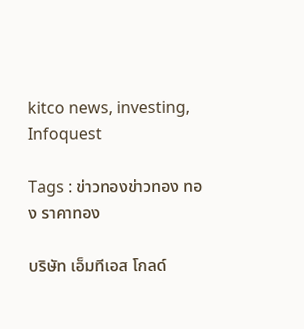kitco news, investing, Infoquest

Tags : ข่าวทองข่าวทอง ทอง ราคาทอง

บริษัท เอ็มทีเอส โกลด์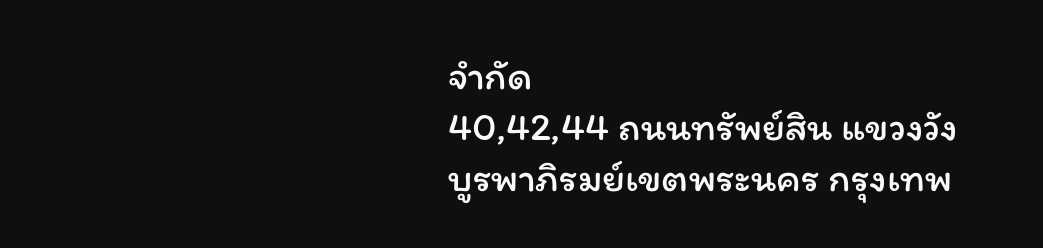จำกัด
40,42,44 ถนนทรัพย์สิน แขวงวังบูรพาภิรมย์เขตพระนคร กรุงเทพ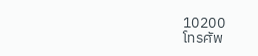10200
โทรศัพ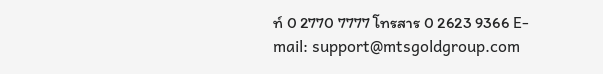ท์ 0 2770 7777 โทรสาร 0 2623 9366 E-mail: support@mtsgoldgroup.com